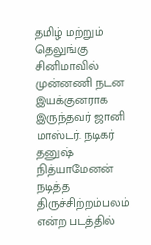தமிழ் மற்றும் தெலுங்கு சினிமாவில் முன்னணி நடன இயக்குனராக இருந்தவர் ஜானி மாஸ்டர். நடிகர் தனுஷ் நித்யாமேனன் நடித்த திருச்சிற்றம்பலம் என்ற படத்தில்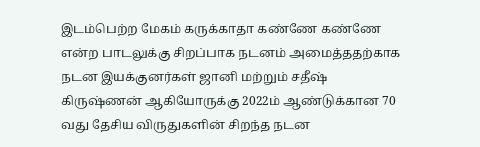இடம்பெற்ற மேகம் கருக்காதா கண்ணே கண்ணே என்ற பாடலுக்கு சிறப்பாக நடனம் அமைத்ததற்காக நடன இயக்குனர்கள் ஜானி மற்றும் சதீஷ் கிருஷ்ணன் ஆகியோருக்கு 2022ம் ஆண்டுக்கான 70 வது தேசிய விருதுகளின் சிறந்த நடன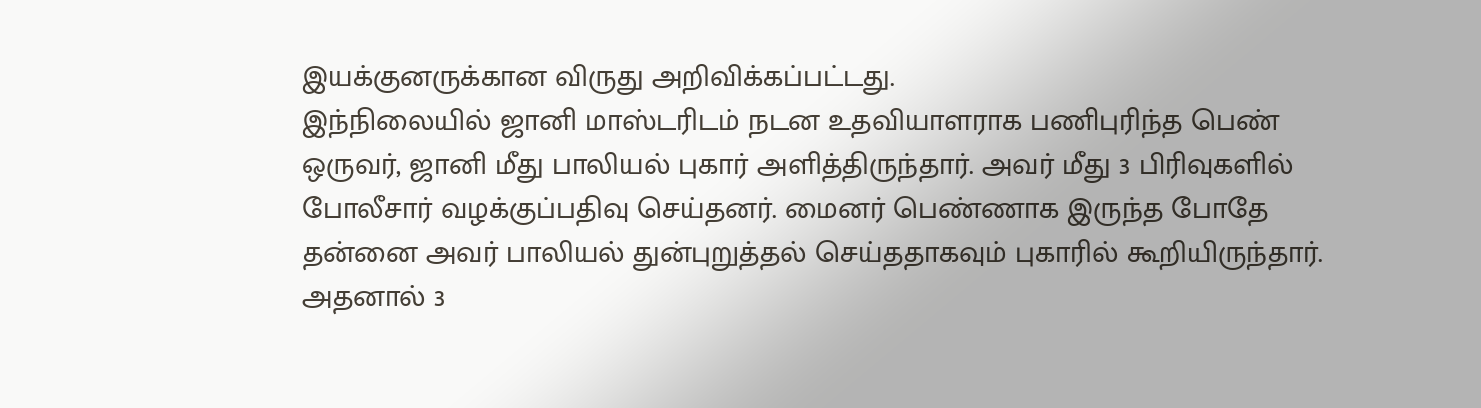இயக்குனருக்கான விருது அறிவிக்கப்பட்டது.
இந்நிலையில் ஜானி மாஸ்டரிடம் நடன உதவியாளராக பணிபுரிந்த பெண் ஒருவர், ஜானி மீது பாலியல் புகார் அளித்திருந்தார். அவர் மீது 3 பிரிவுகளில் போலீசார் வழக்குப்பதிவு செய்தனர். மைனர் பெண்ணாக இருந்த போதே தன்னை அவர் பாலியல் துன்புறுத்தல் செய்ததாகவும் புகாரில் கூறியிருந்தார்.
அதனால் 3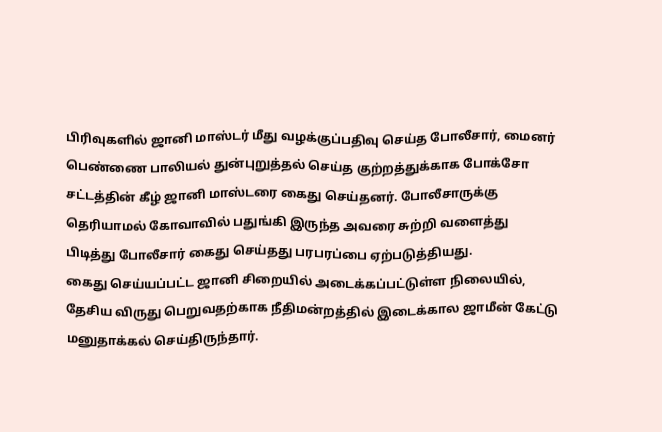பிரிவுகளில் ஜானி மாஸ்டர் மீது வழக்குப்பதிவு செய்த போலீசார், மைனர் பெண்ணை பாலியல் துன்புறுத்தல் செய்த குற்றத்துக்காக போக்சோ சட்டத்தின் கீழ் ஜானி மாஸ்டரை கைது செய்தனர். போலீசாருக்கு தெரியாமல் கோவாவில் பதுங்கி இருந்த அவரை சுற்றி வளைத்து பிடித்து போலீசார் கைது செய்தது பரபரப்பை ஏற்படுத்தியது.
கைது செய்யப்பட்ட ஜானி சிறையில் அடைக்கப்பட்டுள்ள நிலையில், தேசிய விருது பெறுவதற்காக நீதிமன்றத்தில் இடைக்கால ஜாமீன் கேட்டு மனுதாக்கல் செய்திருந்தார்.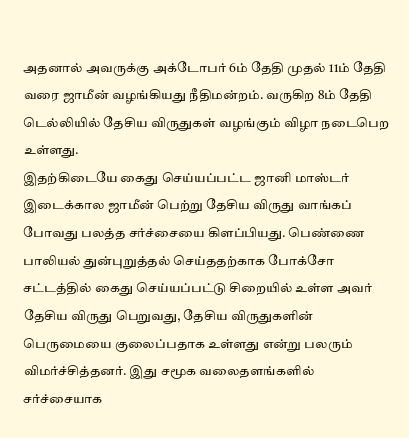அதனால் அவருக்கு அக்டோபர் 6ம் தேதி முதல் 11ம் தேதி வரை ஜாமீன் வழங்கியது நீதிமன்றம். வருகிற 8ம் தேதி டெல்லியில் தேசிய விருதுகள் வழங்கும் விழா நடைபெற உள்ளது.
இதற்கிடையே கைது செய்யப்பட்ட ஜானி மாஸ்டர் இடைக்கால ஜாமீன் பெற்று தேசிய விருது வாங்கப் போவது பலத்த சர்ச்சையை கிளப்பியது. பெண்ணை பாலியல் துன்புறுத்தல் செய்ததற்காக போக்சோ சட்டத்தில் கைது செய்யப்பட்டு சிறையில் உள்ள அவர் தேசிய விருது பெறுவது, தேசிய விருதுகளின் பெருமையை குலைப்பதாக உள்ளது என்று பலரும் விமர்ச்சித்தனர். இது சமூக வலைதளங்களில் சர்ச்சையாக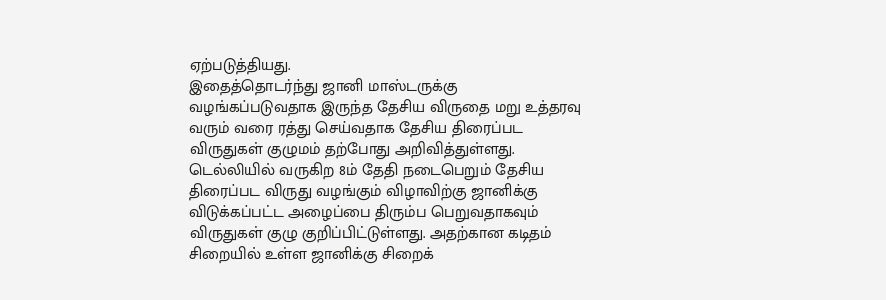ஏற்படுத்தியது.
இதைத்தொடர்ந்து ஜானி மாஸ்டருக்கு வழங்கப்படுவதாக இருந்த தேசிய விருதை மறு உத்தரவு வரும் வரை ரத்து செய்வதாக தேசிய திரைப்பட விருதுகள் குழுமம் தற்போது அறிவித்துள்ளது. டெல்லியில் வருகிற 8ம் தேதி நடைபெறும் தேசிய திரைப்பட விருது வழங்கும் விழாவிற்கு ஜானிக்கு விடுக்கப்பட்ட அழைப்பை திரும்ப பெறுவதாகவும் விருதுகள் குழு குறிப்பிட்டுள்ளது. அதற்கான கடிதம் சிறையில் உள்ள ஜானிக்கு சிறைக்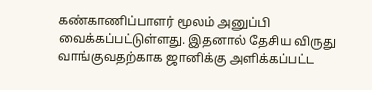கண்காணிப்பாளர் மூலம் அனுப்பி வைக்கப்பட்டுள்ளது. இதனால் தேசிய விருது வாங்குவதற்காக ஜானிக்கு அளிக்கப்பட்ட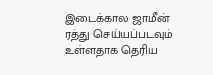இடைக்கால ஜாமீன் ரத்து செய்யப்படவும் உள்ளதாக தெரிய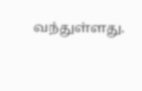வந்துள்ளது.